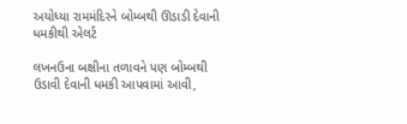અયોધ્યા રામમંદિરને બોમ્બથી ઊડાડી દેવાની ધમકીથી એલર્ટ

લખનઉના બક્ષીના તળાવને પણ બોમ્બથી ઉડાવી દેવાની ધમકી આપવામાં આવી,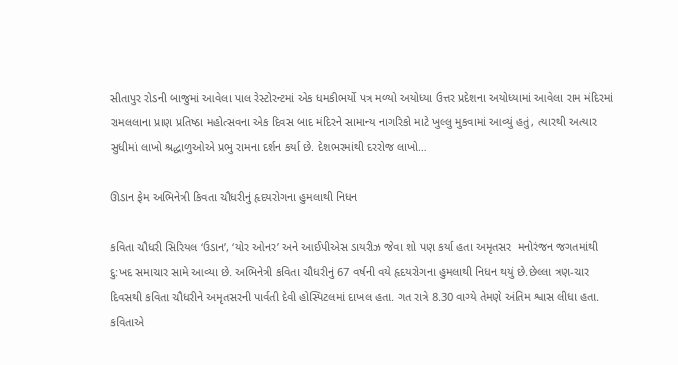સીતાપુર રોડની બાજુમાં આવેલા પાલ રેસ્ટોરન્ટમાં એક ધમકીભર્યો પત્ર મળ્યો અયોધ્યા ઉત્તર પ્રદેશના અયોધ્યામાં આવેલા રામ મંદિરમાં રામલલાના પ્રાણ પ્રતિષ્ઠા મહોત્સવના એક દિવસ બાદ મંદિરને સામાન્ય નાગરિકો માટે ખુલ્લુ મુકવામાં આવ્યું હતું, ત્યારથી અત્યાર સુધીમાં લાખો શ્રદ્ધાળુઓએ પ્રભુ રામના દર્શન કર્યા છે. દેશભરમાંથી દરરોજ લાખો…

ઊડાન ફેમ અભિનેત્રી કિવતા ચૌધરીનું હૃદયરોગના હુમલાથી નિધન

કવિતા ચૌધરી સિરિયલ ‘ઉડાન’, ‘યોર ઓનર’ અને આઈપીએસ ડાયરીઝ જેવા શો પણ કર્યા હતા અમૃતસર  મનોરંજન જગતમાંથી દુ:ખદ સમાચાર સામે આવ્યા છે. અભિનેત્રી કવિતા ચૌધરીનું 67 વર્ષની વયે હૃદયરોગના હુમલાથી નિધન થયું છે.છેલ્લા ત્રણ-ચાર દિવસથી કવિતા ચૌધરીને અમૃતસરની પાર્વતી દેવી હોસ્પિટલમાં દાખલ હતા. ગત રાત્રે 8.30 વાગ્યે તેમણે અંતિમ શ્વાસ લીધા હતા. કવિતાએ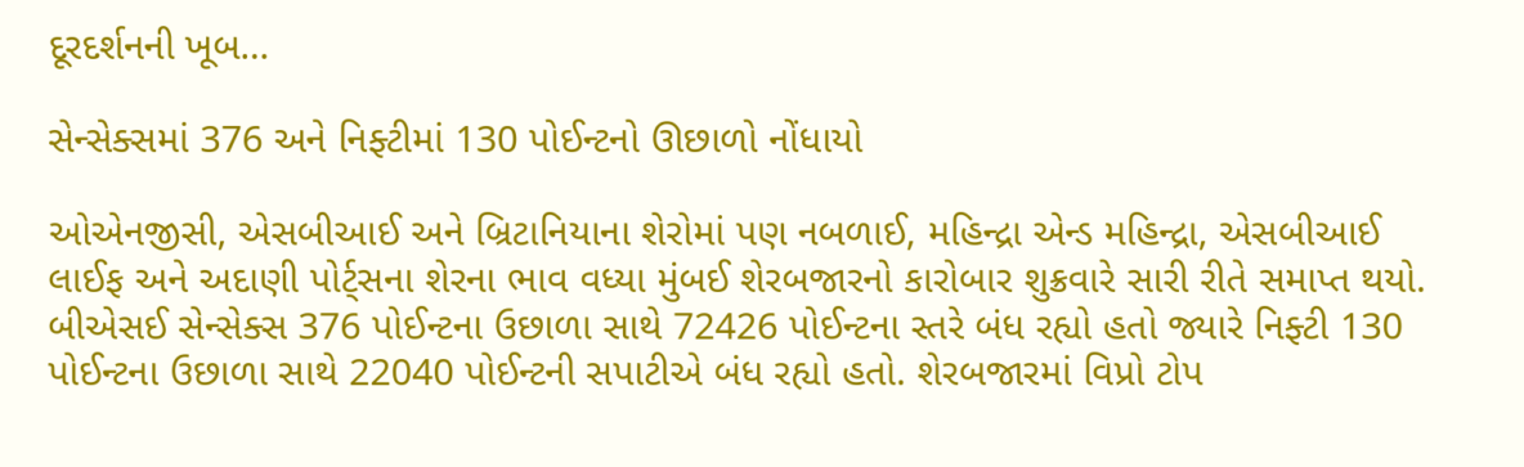દૂરદર્શનની ખૂબ…

સેન્સેક્સમાં 376 અને નિફ્ટીમાં 130 પોઈન્ટનો ઊછાળો નોંધાયો

ઓએનજીસી, એસબીઆઈ અને બ્રિટાનિયાના શેરોમાં પણ નબળાઈ, મહિન્દ્રા એન્ડ મહિન્દ્રા, એસબીઆઈ લાઈફ અને અદાણી પોર્ટ્સના શેરના ભાવ વધ્યા મુંબઈ શેરબજારનો કારોબાર શુક્રવારે સારી રીતે સમાપ્ત થયો. બીએસઈ સેન્સેક્સ 376 પોઈન્ટના ઉછાળા સાથે 72426 પોઈન્ટના સ્તરે બંધ રહ્યો હતો જ્યારે નિફ્ટી 130 પોઈન્ટના ઉછાળા સાથે 22040 પોઈન્ટની સપાટીએ બંધ રહ્યો હતો. શેરબજારમાં વિપ્રો ટોપ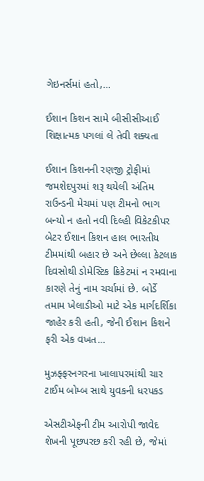ગેઇનર્સમાં હતો,…

ઈશાન કિશન સામે બીસીસીઆઈ શિક્ષાત્મક પગલાં લે તેવી શક્યતા

ઈશાન કિશનની રણજી ટ્રોફીમાં જમશેદપુરમાં શરૂ થયેલી અંતિમ રાઉન્ડની મેચમાં પણ ટીમનો ભાગ બન્યો ન હતો નવી દિલ્હી વિકેટકીપર બેટર ઈશાન કિશન હાલ ભારતીય ટીમમાંથી બહાર છે અને છેલ્લા કેટલાક દિવસોથી ડોમેસ્ટિક ક્રિકેટમાં ન રમવાના કારણે તેનું નામ ચર્ચામાં છે. બોર્ડે તમામ ખેલાડીઓ માટે એક માર્ગદર્શિકા જાહેર કરી હતી, જેની ઈશાન કિશને ફરી એક વખત…

મુઝફ્ફરનગરના ખાલાપરમાંથી ચાર ટાઈમ બોમ્બ સાથે યુવકની ધરપકડ

એસટીએફની ટીમ આરોપી જાવેદ શેખની પૂછપરછ કરી રહી છે, જેમાં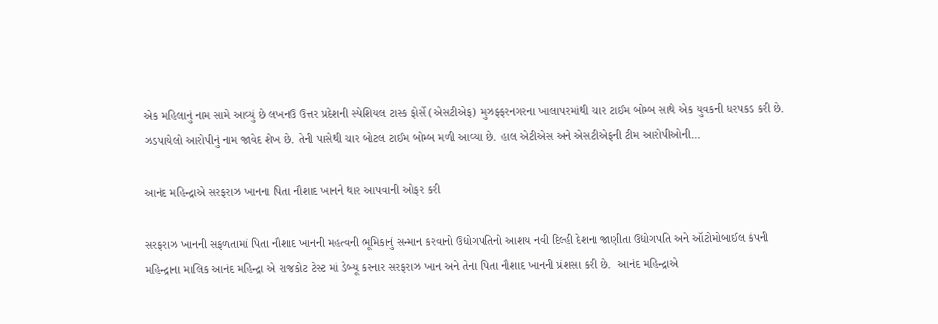એક મહિલાનું નામ સામે આવ્યું છે લખનઉ ઉત્તર પ્રદેશની સ્પેશિયલ ટાસ્ક ફોર્સે (એસટીએફ) મુઝફ્ફરનગરના ખાલાપરમાંથી ચાર ટાઈમ બોમ્બ સાથે એક યુવકની ધરપકડ કરી છે. ઝડપાયેલો આરોપીનું નામ જાવેદ શેખ છે. તેની પાસેથી ચાર બોટલ ટાઈમ બોમ્બ મળી આવ્યા છે. હાલ એટીએસ અને એસટીએફની ટીમ આરોપીઓની…

આનંદ મહિન્દ્રાએ સરફરાઝ ખાનના પિતા નૌશાદ ખાનને થાર આપવાની ઓફર કરી

સરફરાઝ ખાનની સફળતામાં પિતા નૌશાદ ખાનની મહત્વની ભૂમિકાનું સન્માન કરવાનો ઉદ્યોગપતિનો આશય નવી દિલ્હી દેશના જાણીતા ઉદ્યોગપતિ અને ઑટોમોબાઈલ કંપની મહિન્દ્રાના માલિક આનંદ મહિન્દ્રા એ રાજકોટ ટેસ્ટ માં ડેબ્યૂ કરનાર સરફરાઝ ખાન અને તેના પિતા નૌશાદ ખાનની પ્રંશસા કરી છે.  આનંદ મહિન્દ્રાએ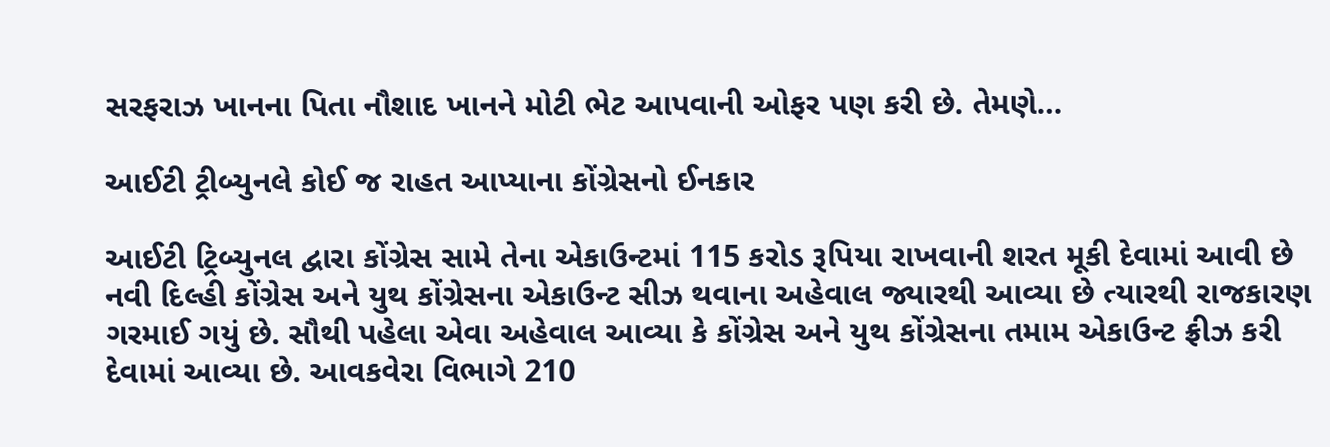સરફરાઝ ખાનના પિતા નૌશાદ ખાનને મોટી ભેટ આપવાની ઓફર પણ કરી છે. તેમણે…

આઈટી ટ્રીબ્યુનલે કોઈ જ રાહત આપ્યાના કોંગ્રેસનો ઈનકાર

આઈટી ટ્રિબ્યુનલ દ્વારા કોંગ્રેસ સામે તેના એકાઉન્ટમાં 115 કરોડ રૂપિયા રાખવાની શરત મૂકી દેવામાં આવી છે નવી દિલ્હી કોંગ્રેસ અને યુથ કોંગ્રેસના એકાઉન્ટ સીઝ થવાના અહેવાલ જ્યારથી આવ્યા છે ત્યારથી રાજકારણ ગરમાઈ ગયું છે. સૌથી પહેલા એવા અહેવાલ આવ્યા કે કોંગ્રેસ અને યુથ કોંગ્રેસના તમામ એકાઉન્ટ ફ્રીઝ કરી દેવામાં આવ્યા છે. આવકવેરા વિભાગે 210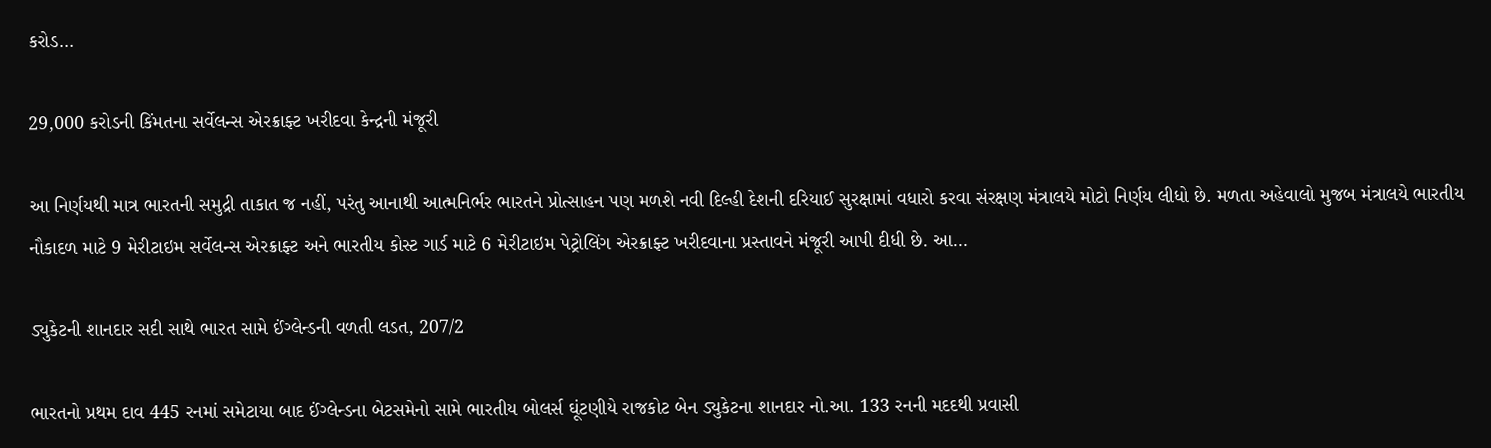કરોડ…

29,000 કરોડની કિંમતના સર્વેલન્સ એરક્રાફ્ટ ખરીદવા કેન્દ્રની મંજૂરી

આ નિર્ણયથી માત્ર ભારતની સમુદ્રી તાકાત જ નહીં, પરંતુ આનાથી આત્મનિર્ભર ભારતને પ્રોત્સાહન પણ મળશે નવી દિલ્હી દેશની દરિયાઈ સુરક્ષામાં વધારો કરવા સંરક્ષણ મંત્રાલયે મોટો નિર્ણય લીધો છે. મળતા અહેવાલો મુજબ મંત્રાલયે ભારતીય નૌકાદળ માટે 9 મેરીટાઇમ સર્વેલન્સ એરક્રાફ્ટ અને ભારતીય કોસ્ટ ગાર્ડ માટે 6 મેરીટાઇમ પેટ્રોલિંગ એરક્રાફ્ટ ખરીદવાના પ્રસ્તાવને મંજૂરી આપી દીધી છે. આ…

ડ્યુકેટની શાનદાર સદી સાથે ભારત સામે ઈંગ્લેન્ડની વળતી લડત, 207/2

ભારતનો પ્રથમ દાવ 445 રનમાં સમેટાયા બાદ ઈંગ્લેન્ડના બેટસમેનો સામે ભારતીય બોલર્સ ઘૂંટણીયે રાજકોટ બેન ડ્યુકેટના શાનદાર નો.આ. 133 રનની મદદથી પ્રવાસી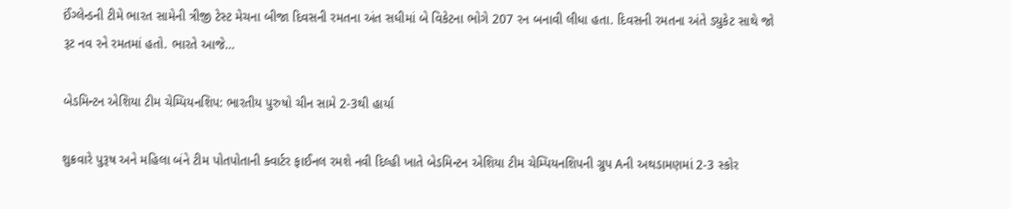ઈંગ્લેન્ડની ટીમે ભારત સામેની ત્રીજી ટેસ્ટ મેચના બીજા દિવસની રમતના અંત સધીમાં બે વિકેટના ભોગે 207 રન બનાવી લીધા હતા. દિવસની રમતના અંતે ડ્યુકેટ સાથે જો રૂટ નવ રને રમતમાં હતો. ભારતે આજે…

બેડમિન્ટન એશિયા ટીમ ચેમ્પિયનશિપ: ભારતીય પુરુષો ચીન સામે 2-3થી હાર્યા

શુક્રવારે પુરૂષ અને મહિલા બંને ટીમ પોતપોતાની ક્વાર્ટર ફાઈનલ રમશે નવી દિલ્હી ખાતે બેડમિન્ટન એશિયા ટીમ ચેમ્પિયનશિપની ગ્રુપ Aની અથડામણમાં 2-3 સ્કોર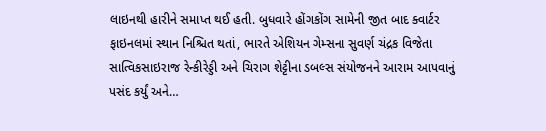લાઇનથી હારીને સમાપ્ત થઈ હતી. બુધવારે હોંગકોંગ સામેની જીત બાદ ક્વાર્ટર ફાઇનલમાં સ્થાન નિશ્ચિત થતાં, ભારતે એશિયન ગેમ્સના સુવર્ણ ચંદ્રક વિજેતા સાત્વિકસાઇરાજ રેન્કીરેડ્ડી અને ચિરાગ શેટ્ટીના ડબલ્સ સંયોજનને આરામ આપવાનું પસંદ કર્યું અને…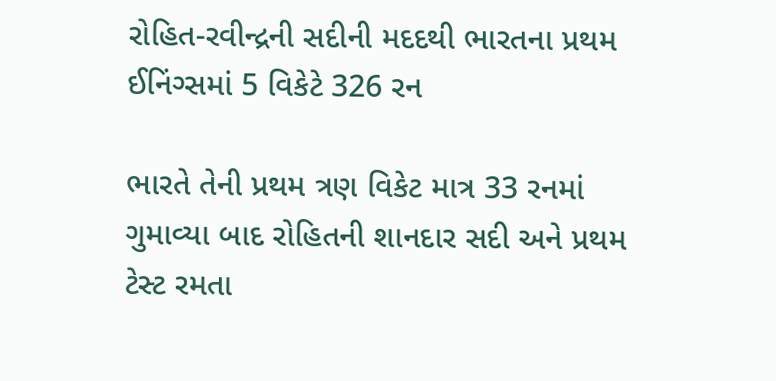રોહિત-રવીન્દ્રની સદીની મદદથી ભારતના પ્રથમ ઈનિંગ્સમાં 5 વિકેટે 326 રન

ભારતે તેની પ્રથમ ત્રણ વિકેટ માત્ર 33 રનમાં ગુમાવ્યા બાદ રોહિતની શાનદાર સદી અને પ્રથમ ટેસ્ટ રમતા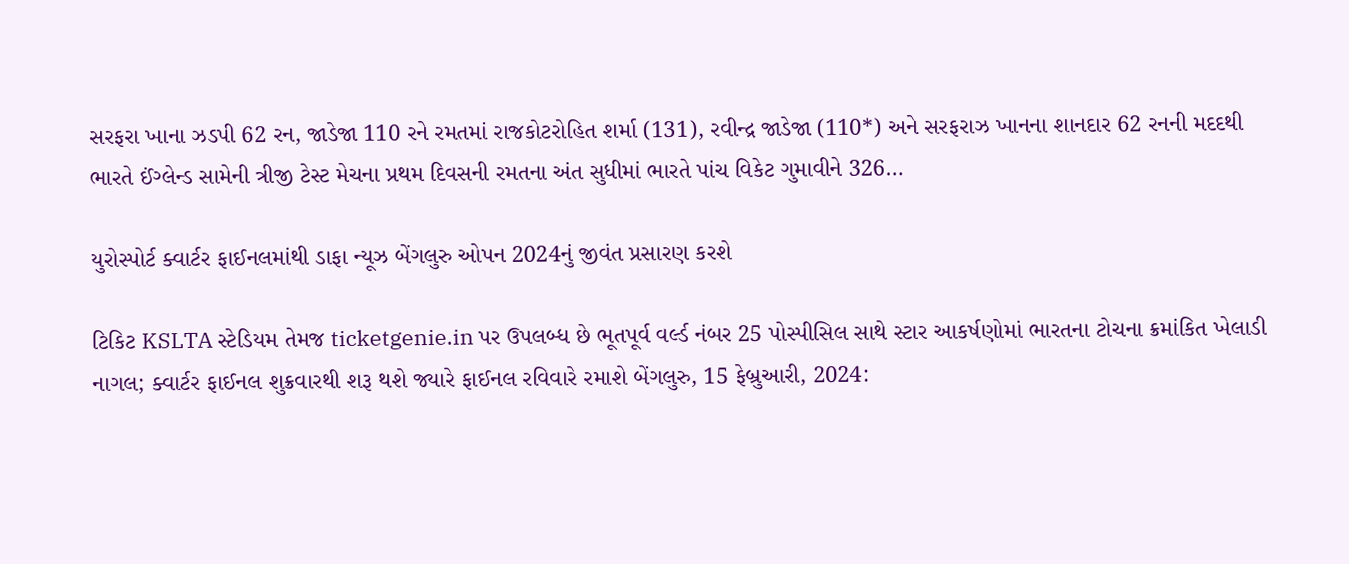સરફરા ખાના ઝડપી 62 રન, જાડેજા 110 રને રમતમાં રાજકોટરોહિત શર્મા (131), રવીન્દ્ર જાડેજા (110*) અને સરફરાઝ ખાનના શાનદાર 62 રનની મદદથી ભારતે ઈંગ્લેન્ડ સામેની ત્રીજી ટેસ્ટ મેચના પ્રથમ દિવસની રમતના અંત સુધીમાં ભારતે પાંચ વિકેટ ગુમાવીને 326…

યુરોસ્પોર્ટ ક્વાર્ટર ફાઈનલમાંથી ડાફા ન્યૂઝ બેંગલુરુ ઓપન 2024નું જીવંત પ્રસારણ કરશે

ટિકિટ KSLTA સ્ટેડિયમ તેમજ ticketgenie.in પર ઉપલબ્ધ છે ભૂતપૂર્વ વર્લ્ડ નંબર 25 પોસ્પીસિલ સાથે સ્ટાર આકર્ષણોમાં ભારતના ટોચના ક્રમાંકિત ખેલાડી નાગલ; ક્વાર્ટર ફાઈનલ શુક્રવારથી શરૂ થશે જ્યારે ફાઈનલ રવિવારે રમાશે બેંગલુરુ, 15 ફેબ્રુઆરી, 2024: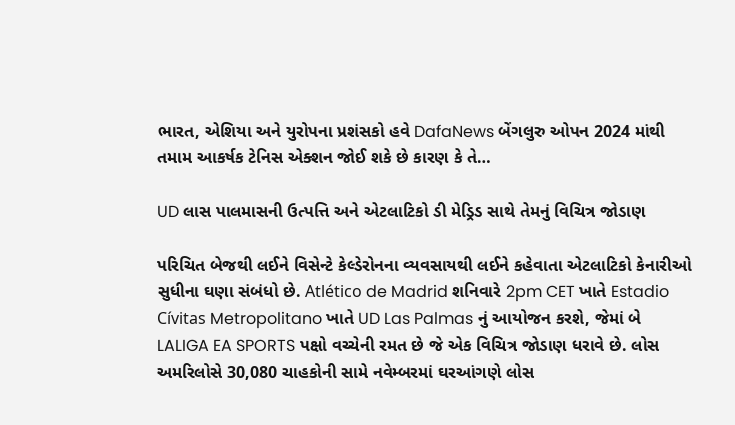ભારત, એશિયા અને યુરોપના પ્રશંસકો હવે DafaNews બેંગલુરુ ઓપન 2024 માંથી તમામ આકર્ષક ટેનિસ એક્શન જોઈ શકે છે કારણ કે તે…

UD લાસ પાલમાસની ઉત્પત્તિ અને એટલાટિકો ડી મેડ્રિડ સાથે તેમનું વિચિત્ર જોડાણ

પરિચિત બેજથી લઈને વિસેન્ટે કેલ્ડેરોનના વ્યવસાયથી લઈને કહેવાતા એટલાટિકો કેનારીઓ સુધીના ઘણા સંબંધો છે. Atlético de Madrid શનિવારે 2pm CET ખાતે Estadio Cívitas Metropolitano ખાતે UD Las Palmas નું આયોજન કરશે, જેમાં બે LALIGA EA SPORTS પક્ષો વચ્ચેની રમત છે જે એક વિચિત્ર જોડાણ ધરાવે છે. લોસ અમરિલોસે 30,080 ચાહકોની સામે નવેમ્બરમાં ઘરઆંગણે લોસ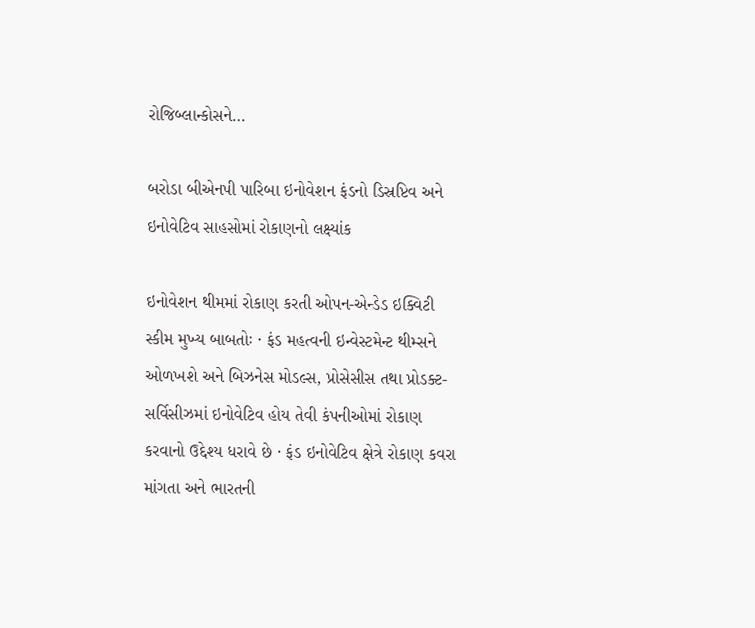રોજિબ્લાન્કોસને…

બરોડા બીએનપી પારિબા ઇનોવેશન ફંડનો ડિસ્રપ્ટિવ અને ઇનોવેટિવ સાહસોમાં રોકાણનો લક્ષ્યાંક

ઇનોવેશન થીમમાં રોકાણ કરતી ઓપન-એન્ડેડ ઇક્વિટી સ્કીમ મુખ્ય બાબતોઃ · ફંડ મહત્વની ઇન્વેસ્ટમેન્ટ થીમ્સને ઓળખશે અને બિઝનેસ મોડલ્સ, પ્રોસેસીસ તથા પ્રોડક્ટ-સર્વિસીઝમાં ઇનોવેટિવ હોય તેવી કંપનીઓમાં રોકાણ કરવાનો ઉદ્દેશ્ય ધરાવે છે · ફંડ ઇનોવેટિવ ક્ષેત્રે રોકાણ કવરા માંગતા અને ભારતની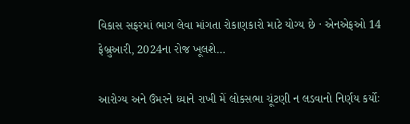વિકાસ સફરમાં ભાગ લેવા માંગતા રોકાણકારો માટે યોગ્ય છે · એનએફઓ 14 ફેબ્રુઆરી, 2024ના રોજ ખૂલશે…

આરોગ્ય અને ઉંમરને ધ્યાને રાખી મેં લોકસભા ચૂંટણી ન લડવાનો નિર્ણય કર્યોઃ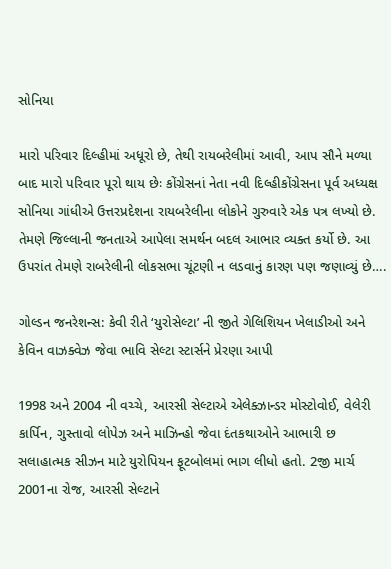સોનિયા

મારો પરિવાર દિલ્હીમાં અધૂરો છે, તેથી રાયબરેલીમાં આવી, આપ સૌને મળ્યા બાદ મારો પરિવાર પૂરો થાય છેઃ કોંગ્રેસનાં નેતા નવી દિલ્હીકોંગ્રેસના પૂર્વ અધ્યક્ષ સોનિયા ગાંધીએ ઉત્તરપ્રદેશના રાયબરેલીના લોકોને ગુરુવારે એક પત્ર લખ્યો છે. તેમણે જિલ્લાની જનતાએ આપેલા સમર્થન બદલ આભાર વ્યક્ત કર્યો છે. આ ઉપરાંત તેમણે રાબરેલીની લોકસભા ચૂંટણી ન લડવાનું કારણ પણ જણાવ્યું છે….

ગોલ્ડન જનરેશન્સ: કેવી રીતે ‘યુરોસેલ્ટા’ ની જીતે ગેલિશિયન ખેલાડીઓ અને કેવિન વાઝક્વેઝ જેવા ભાવિ સેલ્ટા સ્ટાર્સને પ્રેરણા આપી

1998 અને 2004 ની વચ્ચે, આરસી સેલ્ટાએ એલેક્ઝાન્ડર મોસ્ટોવોઈ, વેલેરી કાર્પિન, ગુસ્તાવો લોપેઝ અને માઝિન્હો જેવા દંતકથાઓને આભારી છ સલાહાત્મક સીઝન માટે યુરોપિયન ફૂટબોલમાં ભાગ લીધો હતો. 2જી માર્ચ 2001ના રોજ, આરસી સેલ્ટાને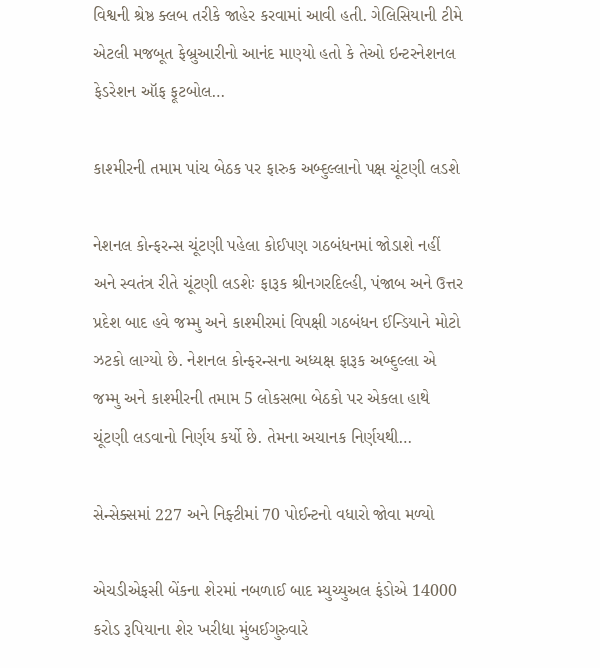વિશ્વની શ્રેષ્ઠ ક્લબ તરીકે જાહેર કરવામાં આવી હતી. ગેલિસિયાની ટીમે એટલી મજબૂત ફેબ્રુઆરીનો આનંદ માણ્યો હતો કે તેઓ ઇન્ટરનેશનલ ફેડરેશન ઑફ ફૂટબોલ…

કાશ્મીરની તમામ પાંચ બેઠક પર ફારુક અબ્દુલ્લાનો પક્ષ ચૂંટણી લડશે

નેશનલ કોન્ફરન્સ ચૂંટણી પહેલા કોઈપણ ગઠબંધનમાં જોડાશે નહીં અને સ્વતંત્ર રીતે ચૂંટણી લડશેઃ ફારૂક શ્રીનગરદિલ્હી, પંજાબ અને ઉત્તર પ્રદેશ બાદ હવે જમ્મુ અને કાશ્મીરમાં વિપક્ષી ગઠબંધન ઈન્ડિયાને મોટો ઝટકો લાગ્યો છે. નેશનલ કોન્ફરન્સના અધ્યક્ષ ફારૂક અબ્દુલ્લા એ જમ્મુ અને કાશ્મીરની તમામ 5 લોકસભા બેઠકો પર એકલા હાથે ચૂંટણી લડવાનો નિર્ણય કર્યો છે. તેમના અચાનક નિર્ણયથી…

સેન્સેક્સમાં 227 અને નિફ્ટીમાં 70 પોઈન્ટનો વધારો જોવા મળ્યો

એચડીએફસી બેંકના શેરમાં નબળાઈ બાદ મ્યુચ્યુઅલ ફંડોએ 14000 કરોડ રૂપિયાના શેર ખરીદ્યા મુંબઈગુરુવારે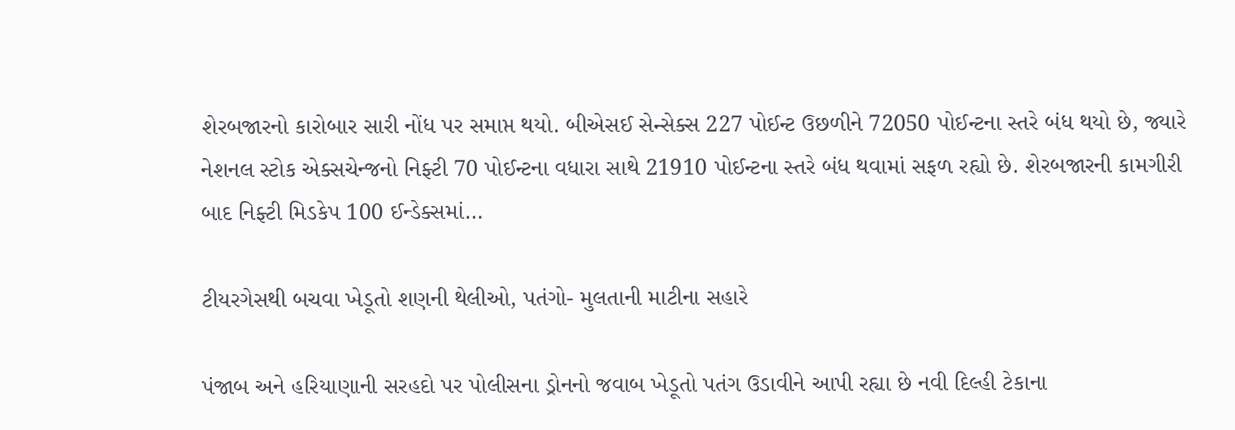શેરબજારનો કારોબાર સારી નોંધ પર સમાપ્ત થયો. બીએસઈ સેન્સેક્સ 227 પોઈન્ટ ઉછળીને 72050 પોઈન્ટના સ્તરે બંધ થયો છે, જ્યારે નેશનલ સ્ટોક એક્સચેન્જનો નિફ્ટી 70 પોઈન્ટના વધારા સાથે 21910 પોઈન્ટના સ્તરે બંધ થવામાં સફળ રહ્યો છે. શેરબજારની કામગીરી બાદ નિફ્ટી મિડકેપ 100 ઈન્ડેક્સમાં…

ટીયરગેસથી બચવા ખેડૂતો શણની થેલીઓ, પતંગો- મુલતાની માટીના સહારે

પંજાબ અને હરિયાણાની સરહદો પર પોલીસના ડ્રોનનો જવાબ ખેડૂતો પતંગ ઉડાવીને આપી રહ્યા છે નવી દિલ્હી ટેકાના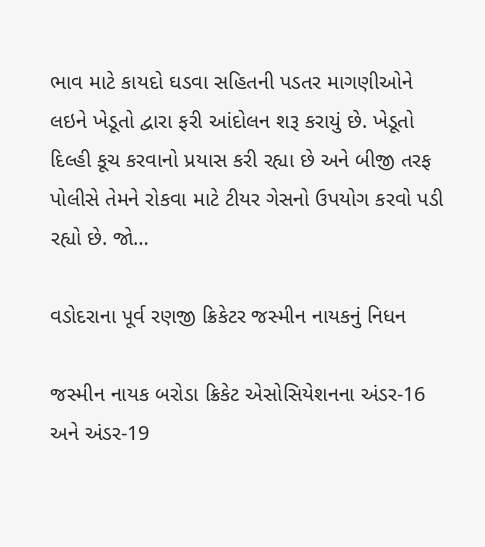ભાવ માટે કાયદો ઘડવા સહિતની પડતર માગણીઓને લઇને ખેડૂતો દ્વારા ફરી આંદોલન શરૂ કરાયું છે. ખેડૂતો દિલ્હી કૂચ કરવાનો પ્રયાસ કરી રહ્યા છે અને બીજી તરફ પોલીસે તેમને રોકવા માટે ટીયર ગેસનો ઉપયોગ કરવો પડી રહ્યો છે. જો…

વડોદરાના પૂર્વ રણજી ક્રિકેટર જસ્મીન નાયકનું નિધન

જસ્મીન નાયક બરોડા ક્રિકેટ એસોસિયેશનના અંડર-16 અને અંડર-19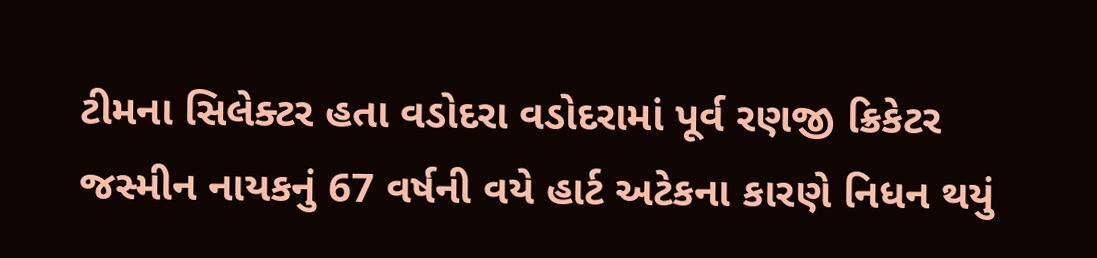ટીમના સિલેક્ટર હતા વડોદરા વડોદરામાં પૂર્વ રણજી ક્રિકેટર જસ્મીન નાયકનું 67 વર્ષની વયે હાર્ટ અટેકના કારણે નિધન થયું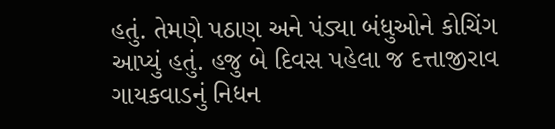હતું. તેમણે પઠાણ અને પંડ્યા બંધુઓને કોચિંગ આપ્યું હતું. હજુ બે દિવસ પહેલા જ દત્તાજીરાવ ગાયકવાડનું નિધન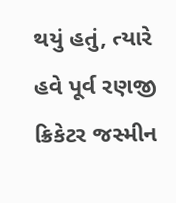થયું હતું, ત્યારે હવે પૂર્વ રણજી ક્રિકેટર જસ્મીન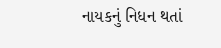નાયકનું નિધન થતાં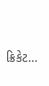ક્રિકેટ…